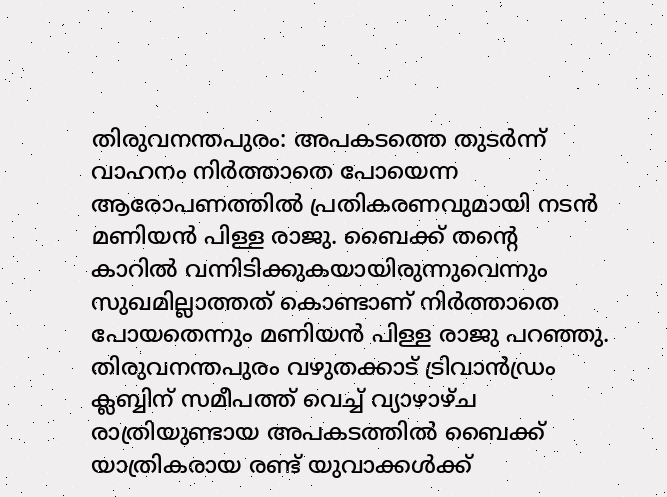തിരുവനന്തപുരം: അപകടത്തെ തുടർന്ന് വാഹനം നിർത്താതെ പോയെന്ന ആരോപണത്തിൽ പ്രതികരണവുമായി നടൻ മണിയൻ പിള്ള രാജു. ബൈക്ക് തന്റെ കാറിൽ വന്നിടിക്കുകയായിരുന്നുവെന്നും സുഖമില്ലാത്തത് കൊണ്ടാണ് നിർത്താതെ പോയതെന്നും മണിയൻ പിള്ള രാജു പറഞ്ഞു. തിരുവനന്തപുരം വഴുതക്കാട് ട്രിവാൻഡ്രം ക്ലബ്ബിന് സമീപത്ത് വെച്ച് വ്യാഴാഴ്ച രാത്രിയുണ്ടായ അപകടത്തിൽ ബൈക്ക് യാത്രികരായ രണ്ട് യുവാക്കൾക്ക്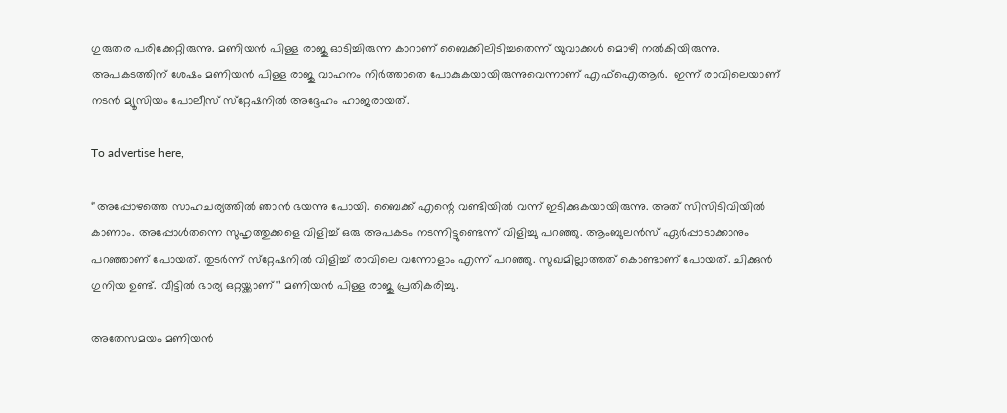ഗുരുതര പരിക്കേറ്റിരുന്നു. മണിയൻ പിള്ള രാജു ഓടിച്ചിരുന്ന കാറാണ് ബൈക്കിലിടിച്ചതെന്ന് യുവാക്കൾ മൊഴി നൽകിയിരുന്നു. അപകടത്തിന് ശേഷം മണിയൻ പിള്ള രാജു വാഹനം നിർത്താതെ പോകുകയായിരുന്നുവെന്നാണ് എഫ്ഐആർ.  ഇന്ന് രാവിലെയാണ് നടൻ മ്യൂസിയം പോലീസ് സ്‌റ്റേഷനിൽ അദ്ദേഹം ഹാജരായത്.

To advertise here,

‘'അപ്പോഴത്തെ സാഹചര്യത്തിൽ ഞാൻ ഭയന്നു പോയി. ബൈക്ക് എന്റെ വണ്ടിയിൽ വന്ന് ഇടിക്കുകയായിരുന്നു. അത് സിസിടിവിയിൽ കാണാം. അപ്പോൾതന്നെ സുഹൃത്തുക്കളെ വിളിച്ച് ഒരു അപകടം നടന്നിട്ടുണ്ടെന്ന് വിളിച്ചു പറഞ്ഞു. ആംബുലൻസ് ഏർപ്പാടാക്കാനും പറഞ്ഞാണ് പോയത്. തുടർന്ന് സ്‌റ്റേഷനിൽ വിളിച്ച് രാവിലെ വന്നോളാം എന്ന് പറഞ്ഞു. സുഖമില്ലാത്തത് കൊണ്ടാണ് പോയത്. ചിക്കുൻ ഗുനിയ ഉണ്ട്. വീട്ടിൽ ഭാര്യ ഒറ്റയ്ക്കാണ്'’ മണിയൻ പിള്ള രാജു പ്രതികരിച്ചു.

അതേസമയം മണിയൻ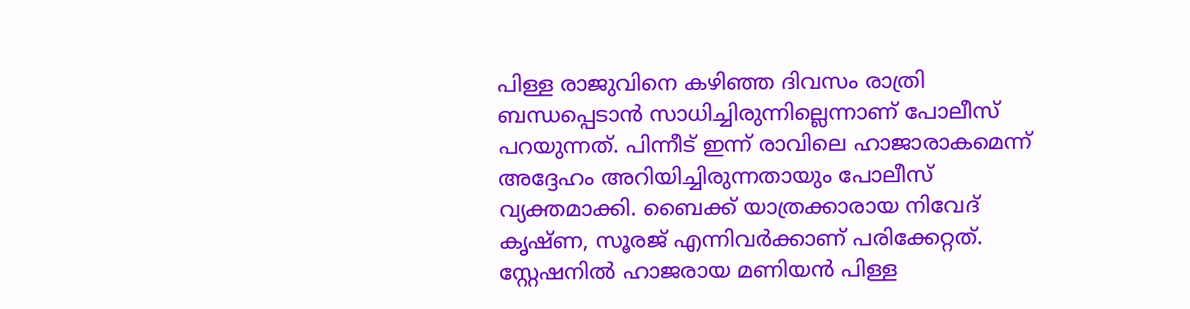പിള്ള രാജുവിനെ കഴിഞ്ഞ ദിവസം രാത്രി ബന്ധപ്പെടാൻ സാധിച്ചിരുന്നില്ലെന്നാണ് പോലീസ് പറയുന്നത്. പിന്നീട് ഇന്ന് രാവിലെ ഹാജാരാകമെന്ന് അദ്ദേഹം അറിയിച്ചിരുന്നതായും പോലീസ് വ്യക്തമാക്കി. ബൈക്ക് യാത്രക്കാരായ നിവേദ് കൃഷ്ണ, സൂരജ് എന്നിവർക്കാണ് പരിക്കേറ്റത്. സ്റ്റേഷനിൽ ഹാജരായ മണിയൻ പിള്ള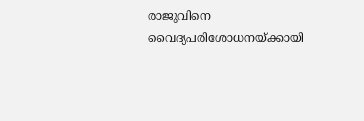രാജുവിനെ വൈദ്യപരിശോധനയ്ക്കായി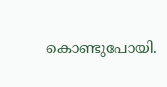കൊണ്ടുപോയി.